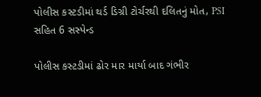પોલીસ કસ્ટડીમાં થર્ડ ડિગ્રી ટોર્ચરથી દલિતનું મોત, PSI સહિત 6 સસ્પેન્ડ

પોલીસ કસ્ટડીમાં ઢોર માર માર્યા બાદ ગંભીર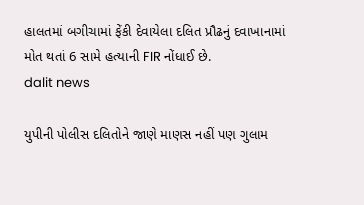હાલતમાં બગીચામાં ફેંકી દેવાયેલા દલિત પ્રૌઢનું દવાખાનામાં મોત થતાં 6 સામે હત્યાની FIR નોંધાઈ છે.
dalit news

યુપીની પોલીસ દલિતોને જાણે માણસ નહીં પણ ગુલામ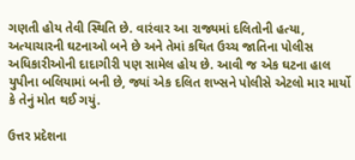ગણતી હોય તેવી સ્થિતિ છે. વારંવાર આ રાજ્યમાં દલિતોની હત્યા, અત્યાચારની ઘટનાઓ બને છે અને તેમાં કથિત ઉચ્ચ જાતિના પોલીસ અધિકારીઓની દાદાગીરી પણ સામેલ હોય છે. આવી જ એક ઘટના હાલ યુપીના બલિયામાં બની છે, જ્યાં એક દલિત શખ્સને પોલીસે એટલો માર માર્યો કે તેનું મોત થઈ ગયું.

ઉત્તર પ્રદેશના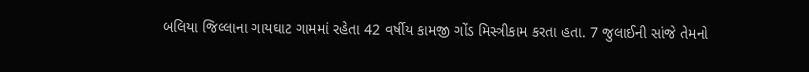બલિયા જિલ્લાના ગાયઘાટ ગામમાં રહેતા 42 વર્ષીય કામજી ગોંડ મિસ્ત્રીકામ કરતા હતા. 7 જુલાઈની સાંજે તેમનો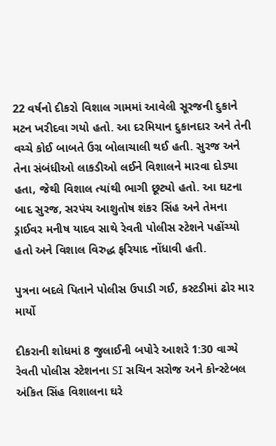22 વર્ષનો દીકરો વિશાલ ગામમાં આવેલી સૂરજની દુકાને મટન ખરીદવા ગયો હતો. આ દરમિયાન દુકાનદાર અને તેની વચ્ચે કોઈ બાબતે ઉગ્ર બોલાચાલી થઈ હતી. સુરજ અને તેના સંબંધીઓ લાકડીઓ લઈને વિશાલને મારવા દોડ્યા હતા, જેથી વિશાલ ત્યાંથી ભાગી છૂટ્યો હતો. આ ઘટના બાદ સુરજ, સરપંચ આશુતોષ શંકર સિંહ અને તેમના ડ્રાઈવર મનીષ યાદવ સાથે રેવતી પોલીસ સ્ટેશને પહોંચ્યો હતો અને વિશાલ વિરુદ્ધ ફરિયાદ નોંધાવી હતી.

પુત્રના બદલે પિતાને પોલીસ ઉપાડી ગઈ, કસ્ટડીમાં ઢોર માર માર્યો

દીકરાની શોધમાં 8 જુલાઈની બપોરે આશરે 1:30 વાગ્યે રેવતી પોલીસ સ્ટેશનના SI સચિન સરોજ અને કોન્સ્ટેબલ અંકિત સિંહ વિશાલના ઘરે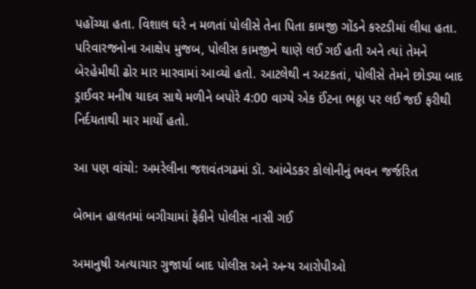પહોંચ્યા હતા. વિશાલ ઘરે ન મળતાં પોલીસે તેના પિતા કામજી ગોંડને કસ્ટડીમાં લીધા હતા. પરિવારજનોના આક્ષેપ મુજબ, પોલીસ કામજીને થાણે લઈ ગઈ હતી અને ત્યાં તેમને બેરહેમીથી ઢોર માર મારવામાં આવ્યો હતો. આટલેથી ન અટકતાં, પોલીસે તેમને છોડ્યા બાદ ડ્રાઈવર મનીષ યાદવ સાથે મળીને બપોરે 4:00 વાગ્યે એક ઈંટના ભઠ્ઠા પર લઈ જઈ ફરીથી નિર્દયતાથી માર માર્યો હતો.

આ પણ વાંચો: અમરેલીના જશવંતગઢમાં ડૉ. આંબેડકર કોલોનીનું ભવન જર્જરિત

બેભાન હાલતમાં બગીચામાં ફેંકીને પોલીસ નાસી ગઈ

અમાનુષી અત્યાચાર ગુજાર્યા બાદ પોલીસ અને અન્ય આરોપીઓ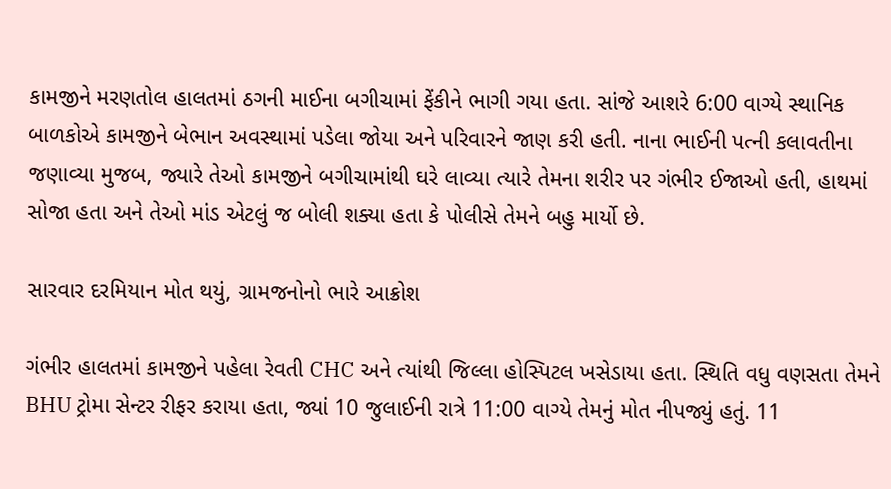કામજીને મરણતોલ હાલતમાં ઠગની માઈના બગીચામાં ફેંકીને ભાગી ગયા હતા. સાંજે આશરે 6:00 વાગ્યે સ્થાનિક બાળકોએ કામજીને બેભાન અવસ્થામાં પડેલા જોયા અને પરિવારને જાણ કરી હતી. નાના ભાઈની પત્ની કલાવતીના જણાવ્યા મુજબ, જ્યારે તેઓ કામજીને બગીચામાંથી ઘરે લાવ્યા ત્યારે તેમના શરીર પર ગંભીર ઈજાઓ હતી, હાથમાં સોજા હતા અને તેઓ માંડ એટલું જ બોલી શક્યા હતા કે પોલીસે તેમને બહુ માર્યો છે.

સારવાર દરમિયાન મોત થયું, ગ્રામજનોનો ભારે આક્રોશ

ગંભીર હાલતમાં કામજીને પહેલા રેવતી CHC અને ત્યાંથી જિલ્લા હોસ્પિટલ ખસેડાયા હતા. સ્થિતિ વધુ વણસતા તેમને BHU ટ્રોમા સેન્ટર રીફર કરાયા હતા, જ્યાં 10 જુલાઈની રાત્રે 11:00 વાગ્યે તેમનું મોત નીપજ્યું હતું. 11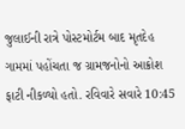જુલાઈની રાત્રે પોસ્ટમોર્ટમ બાદ મૃતદેહ ગામમાં પહોંચતા જ ગ્રામજનોનો આક્રોશ ફાટી નીકળ્યો હતો. રવિવારે સવારે 10:45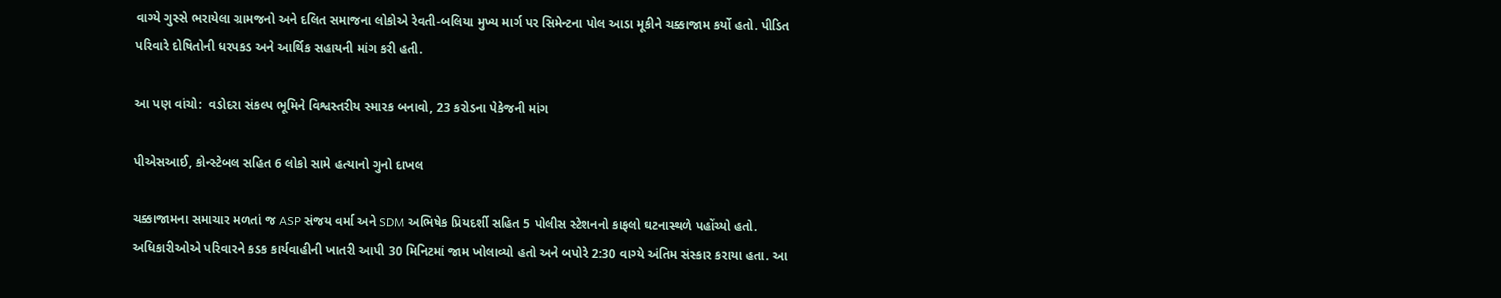વાગ્યે ગુસ્સે ભરાયેલા ગ્રામજનો અને દલિત સમાજના લોકોએ રેવતી-બલિયા મુખ્ય માર્ગ પર સિમેન્ટના પોલ આડા મૂકીને ચક્કાજામ કર્યો હતો. પીડિત પરિવારે દોષિતોની ધરપકડ અને આર્થિક સહાયની માંગ કરી હતી.

આ પણ વાંચો:  વડોદરા સંકલ્પ ભૂમિને વિશ્વસ્તરીય સ્મારક બનાવો, 23 કરોડના પેકેજની માંગ

પીએસઆઈ, કોન્સ્ટેબલ સહિત 6 લોકો સામે હત્યાનો ગુનો દાખલ

ચક્કાજામના સમાચાર મળતાં જ ASP સંજય વર્મા અને SDM અભિષેક પ્રિયદર્શી સહિત 5 પોલીસ સ્ટેશનનો કાફલો ઘટનાસ્થળે પહોંચ્યો હતો. અધિકારીઓએ પરિવારને કડક કાર્યવાહીની ખાતરી આપી 30 મિનિટમાં જામ ખોલાવ્યો હતો અને બપોરે 2:30 વાગ્યે અંતિમ સંસ્કાર કરાયા હતા. આ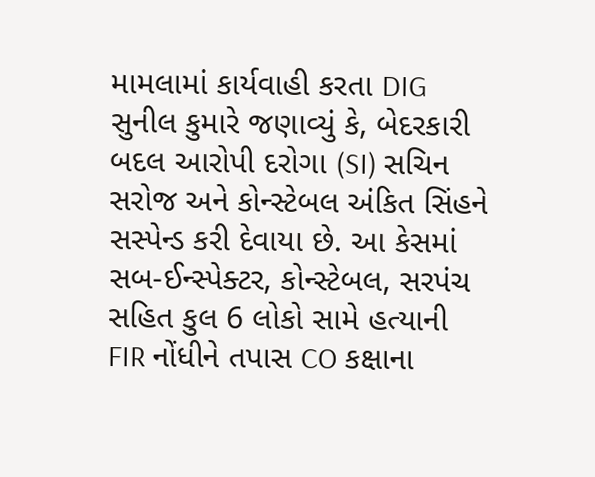મામલામાં કાર્યવાહી કરતા DIG સુનીલ કુમારે જણાવ્યું કે, બેદરકારી બદલ આરોપી દરોગા (SI) સચિન સરોજ અને કોન્સ્ટેબલ અંકિત સિંહને સસ્પેન્ડ કરી દેવાયા છે. આ કેસમાં સબ-ઈન્સ્પેક્ટર, કોન્સ્ટેબલ, સરપંચ સહિત કુલ 6 લોકો સામે હત્યાની FIR નોંધીને તપાસ CO કક્ષાના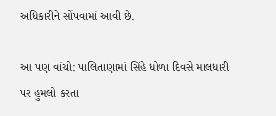અધિકારીને સોંપવામાં આવી છે.

આ પણ વાંચો: પાલિતાણામાં સિંહે ધોળા દિવસે માલધારી પર હુમલો કરતા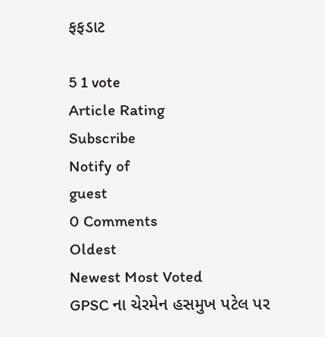ફફડાટ

5 1 vote
Article Rating
Subscribe
Notify of
guest
0 Comments
Oldest
Newest Most Voted
GPSC ના ચેરમેન હસમુખ પટેલ પર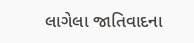લાગેલા જાતિવાદના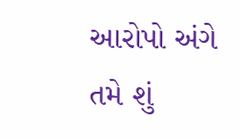આરોપો અંગે તમે શું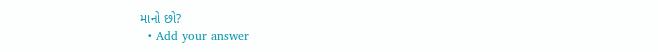માનો છો?
  • Add your answer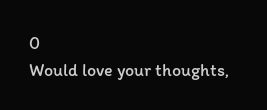0
Would love your thoughts,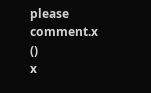please comment.x
()
x